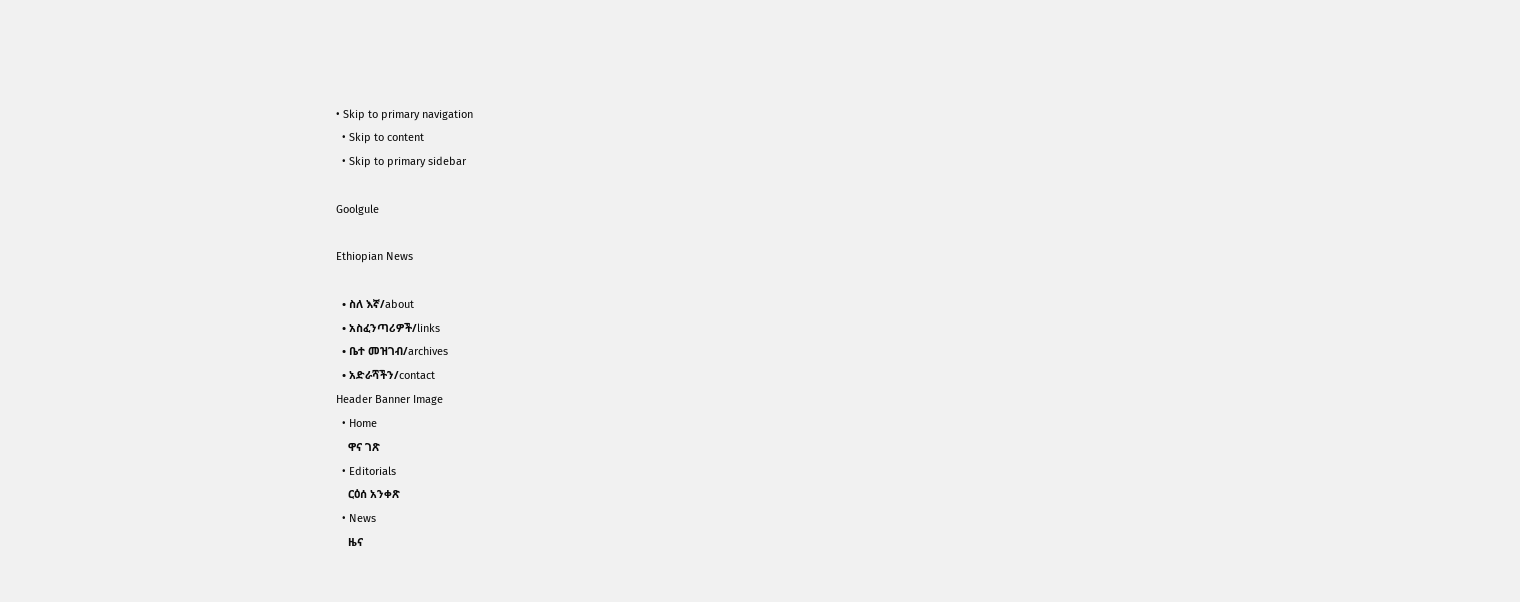• Skip to primary navigation
  • Skip to content
  • Skip to primary sidebar

Goolgule

Ethiopian News

  • ስለ እኛ/about
  • አስፈንጣሪዎች/links
  • ቤተ መዝገብ/archives
  • አድራሻችን/contact
Header Banner Image
  • Home
    ዋና ገጽ
  • Editorials
    ርዕሰ አንቀጽ
  • News
    ዜና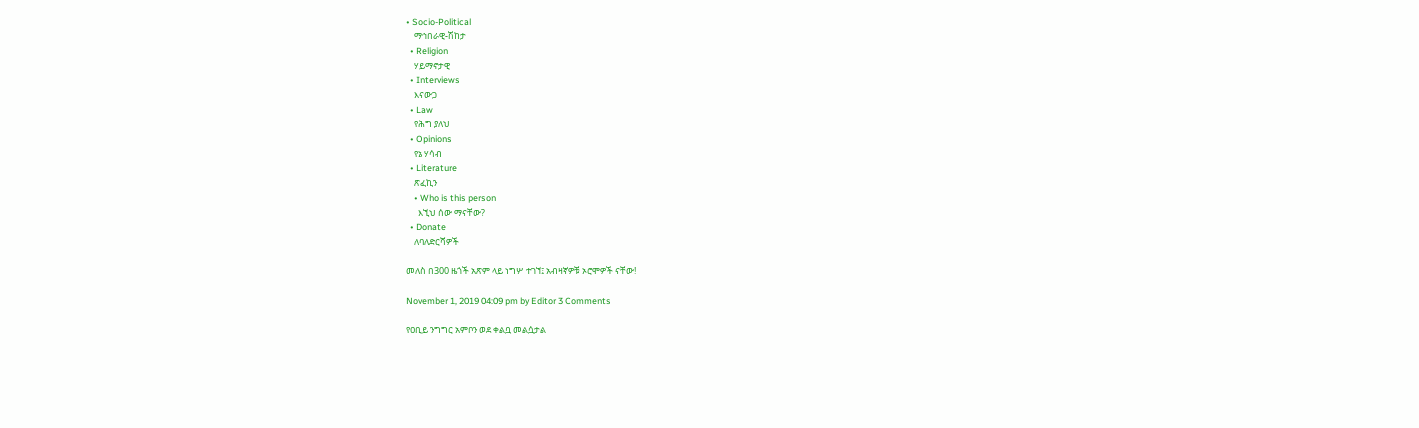• Socio-Political
    ማኅበራዊ-ሽከታ
  • Religion
    ሃይማኖታዊ
  • Interviews
    እናውጋ
  • Law
    የሕግ ያለህ
  • Opinions
    የኔ ሃሳብ
  • Literature
    ጽፈኪን
    • Who is this person
      እኚህ ሰው ማናቸው?
  • Donate
    ለባለድርሻዎች

መለስ በ300 ዜጎች አጽም ላይ ነግሦ ተገኘ፤ አብዛኛዎቹ ኦሮሞዎች ናቸው!

November 1, 2019 04:09 pm by Editor 3 Comments

የዐቢይ ንግግር አምቦን ወደ ቀልቧ መልሷታል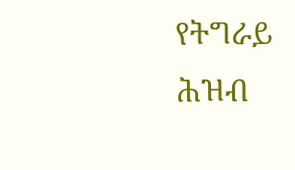የትግራይ ሕዝብ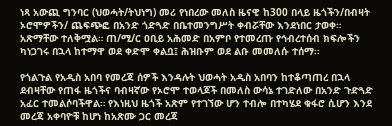ነጻ አውጪ ግንባር (ህወሓት/ትህነግ) መሪ የነበረው መለስ ዜናዊ ከ300 በላይ ዜጎችን/በብዛት ኦሮሞዎችን/ ጨፍጭፎ በአንድ ጎድጓድ በቤተመንግሥት ቀብሯቸው እንደነበር ታወቀ። አጽማቸው ተለቅሟል። ጠ/ሚ/ር ዐቢይ አሕመድ በአምቦ የተመረጡ የኅብረተሰብ ክፍሎችን ካነጋገሩ በኋላ ከተማዋ ወደ ቀድሞ ቀልቧ፤ ሕዝቡም ወደ ልቡ መመለሱ ተሰማ፡፡

የጎልጉል የአዲስ አበባ የመረጃ ሰዎች እንዳሉት ህወሓት አዲስ አበባን ከተቆጣጠረ በኋላ ደብዛቸው የጠፋ ዜጎችና ባብዛኛው የኦሮሞ ተወላጆች በመለስ ውሳኔ ተገድለው በአንድ ጉድጓድ አፈር ተመልሶባችዋል። የእነዚህ ዜጎች አጽም የተገኘው ሆን ተብሎ በተካሄደ ቁፋሮ ሲሆን እንደ መረጃ አቀባዮቹ ከሆነ ከአጽሙ ጋር መረጃ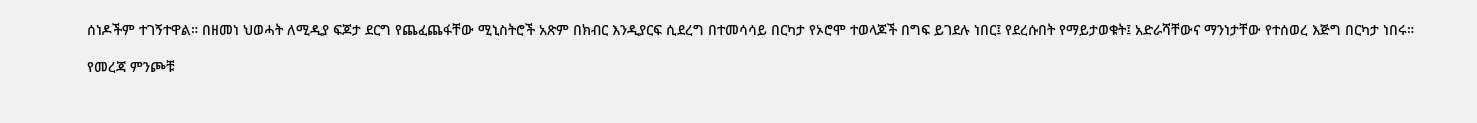ሰነዶችም ተገኝተዋል። በዘመነ ህወሓት ለሚዲያ ፍጆታ ደርግ የጨፈጨፋቸው ሚኒስትሮች አጽም በክብር እንዲያርፍ ሲደረግ በተመሳሳይ በርካታ የኦሮሞ ተወላጆች በግፍ ይገደሉ ነበር፤ የደረሱበት የማይታወቁት፤ አድራሻቸውና ማንነታቸው የተሰወረ እጅግ በርካታ ነበሩ።

የመረጃ ምንጮቹ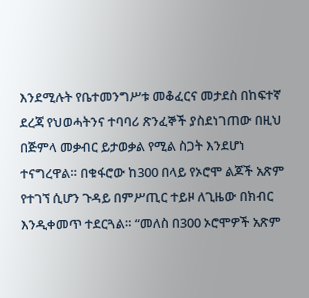እንደሚሉት የቤተመንግሥቱ መቆፈርና መታደስ በከፍተኛ ደረጃ የህወሓትንና ተባባሪ ጽንፈኞች ያስደነገጠው በዚህ በጅምላ መቃብር ይታወቃል የሚል ስጋት እንደሆነ ተናግረዋል። በቁፋሮው ከ300 በላይ የኦሮሞ ልጆች አጽም የተገኘ ሲሆን ጉዳይ በምሥጢር ተይዞ ለጊዜው በክብር እንዲቀመጥ ተደርጓል። “መለስ በ300 ኦሮሞዎች አጽም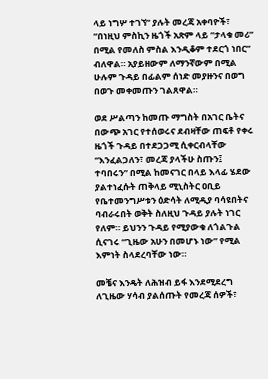ላይ ነግሦ ተገኘ” ያሉት መረጃ አቀባዮች፣ “በነዚህ ምስኪን ዜጎች አጽም ላይ “ታላቁ መሪ” በሚል የመለስ ምስል እንዲቆም ተደርጎ ነበር” ብለዋል። አያይዘውም ለማንኛውም በሚል ሁሉም ጉዳይ በፊልም ሰነድ መያዙንና በወግ በወጉ መቀመጡን ገልጸዋል።

ወደ ሥልጣን ከመጡ ማግስት በአገር ቤትና በውጭ አገር የተሰወሩና ደብዛቸው ጠፍቶ የቀሩ ዜጎች ጉዳይ በተደጋጋሚ ሲቀርብላቸው “እንፈልጋለን፣ መረጃ ያላችሁ ስጡን፤ ተባበሩን” በሚል ከመናገር በላይ እላፊ ሄደው ያልተነፈሱት ጠቅላይ ሚኒስትር ዐቢይ የቤተመንግሥቱን ዕድሳት ለሚዲያ ባሳዩበትና ባብራሩበት ወቅት ስለዚህ ጉዳይ ያሉት ነገር የለም። ይህንን ጉዳይ የሚያውቁ ለጎልጉል ሲናገሩ “ጊዜው አሁን በመሆኑ ነው” የሚል እምነት ስላደረባቸው ነው።

መቼና እንዴት ለሕዝብ ይፋ እንደሚደረግ ለጊዜው ሃሳብ ያልሰጡት የመረጃ ሰዎች፣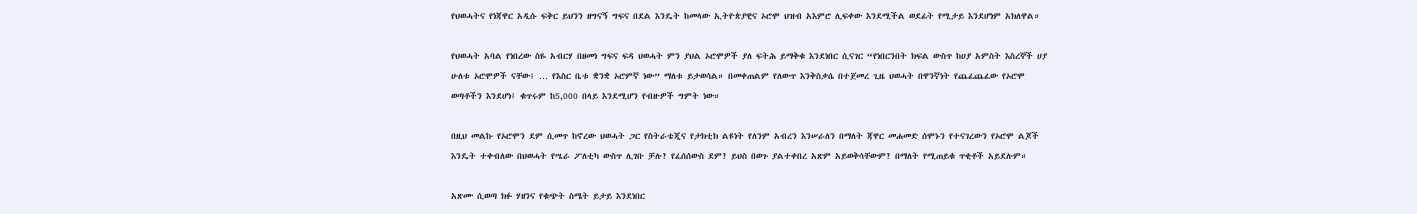የህወሓትና የነጃዋር አዲሱ ፍቅር ይህንን ዘግናኝ ግፍና በደል እንዴት ከመላው ኢትዮጵያዊና ኦሮሞ ህዝብ አእምሮ ሊፍቀው እንደሚችል ወደፊት የሚታይ እንደሆነም አክለዋል።

የህወሓት አባል የነበረው ስዬ አብርሃ በዘመነ ግፍና ፍዳ ህወሓት ምን ያህል ኦሮሞዎች ያለ ፍትሕ ይማቅቁ እንደነበር ሲናገር “የነበርንበት ክፍል ውስጥ ከሀያ አምስት እስረኞች ሀያ ሁለቱ ኦሮሞዎች ናቸው፤ … የእስር ቤቱ ቋንቋ ኦሮምኛ ነው” ማለቱ ይታወሳል። በመቀጠልም የለውጥ እንቅስቃሴ በተጀመረ ጊዜ ህወሓት በዋንኛነት የጨፈጨፈው የኦሮሞ ወጣቶችን እንደሆነ፤ ቁጥሩም ከ5,000 በላይ እንደሚሆን የብዙዎች ግምት ነው።

በዚህ መልኩ የኦሮሞን ደም ሲመጥ ከኖረው ህወሓት ጋር የስትራቴጂና የታክቲክ ልዩነት የለንም አብረን እንሠራለን በማለት ጃዋር መሐመድ ሰሞኑን የተናገረውን የኦሮሞ ልጆች እንዴት ተቀብለው በህወሓት የሤራ ፖለቲካ ውስጥ ሊገቡ ቻሉ? የፈሰሰውስ ደም? ይህስ በወጉ ያልተቀበረ አጽም አይወቅሳቸውም? በማለት የሚጠይቁ ጥቂቶች አይደሉም።

አጽሙ ሲወጣ ክፉ ሃዘንና የቁጭት ስሜት ይታይ እንደነበር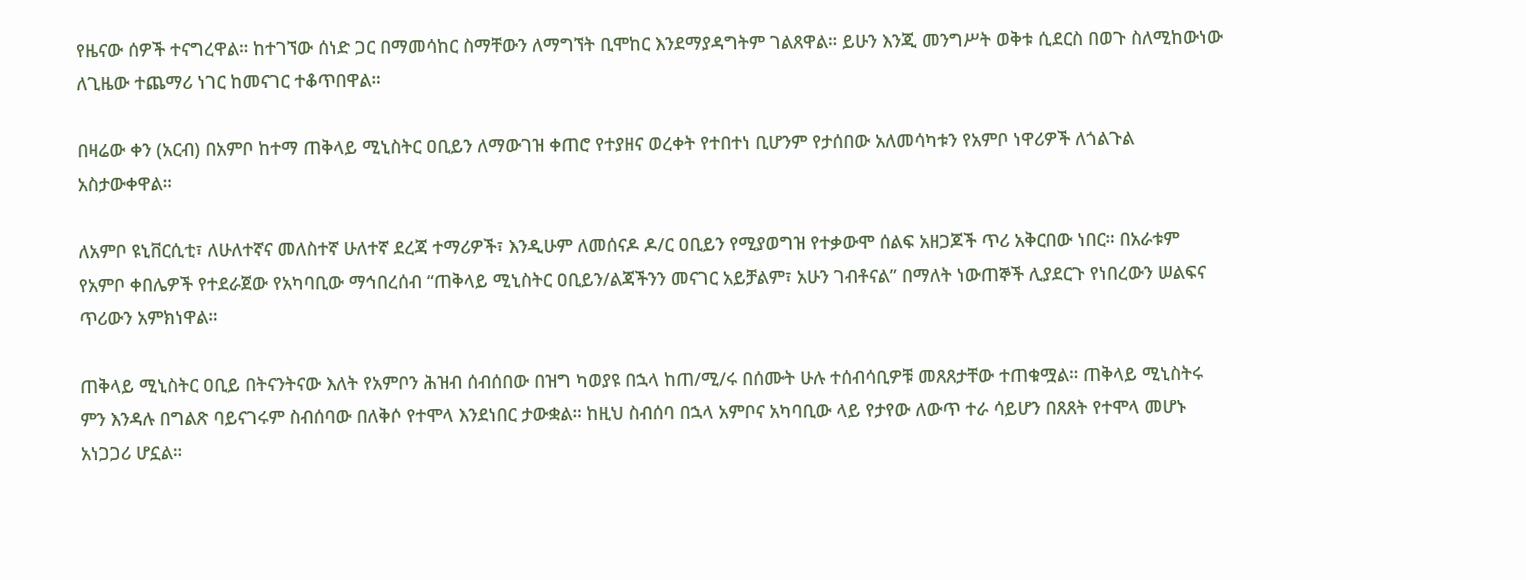የዜናው ሰዎች ተናግረዋል። ከተገኘው ሰነድ ጋር በማመሳከር ስማቸውን ለማግኘት ቢሞከር እንደማያዳግትም ገልጸዋል። ይሁን እንጂ መንግሥት ወቅቱ ሲደርስ በወጉ ስለሚከውነው ለጊዜው ተጨማሪ ነገር ከመናገር ተቆጥበዋል።

በዛሬው ቀን (አርብ) በአምቦ ከተማ ጠቅላይ ሚኒስትር ዐቢይን ለማውገዝ ቀጠሮ የተያዘና ወረቀት የተበተነ ቢሆንም የታሰበው አለመሳካቱን የአምቦ ነዋሪዎች ለጎልጉል አስታውቀዋል።

ለአምቦ ዩኒቨርሲቲ፣ ለሁለተኛና መለስተኛ ሁለተኛ ደረጃ ተማሪዎች፣ እንዲሁም ለመሰናዶ ዶ/ር ዐቢይን የሚያወግዝ የተቃውሞ ሰልፍ አዘጋጆች ጥሪ አቅርበው ነበር። በአራቱም የአምቦ ቀበሌዎች የተደራጀው የአካባቢው ማኅበረሰብ “ጠቅላይ ሚኒስትር ዐቢይን/ልጃችንን መናገር አይቻልም፣ አሁን ገብቶናል” በማለት ነውጠኞች ሊያደርጉ የነበረውን ሠልፍና ጥሪውን አምክነዋል።

ጠቅላይ ሚኒስትር ዐቢይ በትናንትናው እለት የአምቦን ሕዝብ ሰብሰበው በዝግ ካወያዩ በኋላ ከጠ/ሚ/ሩ በሰሙት ሁሉ ተሰብሳቢዎቹ መጸጸታቸው ተጠቁሟል። ጠቅላይ ሚኒስትሩ ምን እንዳሉ በግልጽ ባይናገሩም ስብሰባው በለቅሶ የተሞላ እንደነበር ታውቋል። ከዚህ ስብሰባ በኋላ አምቦና አካባቢው ላይ የታየው ለውጥ ተራ ሳይሆን በጸጸት የተሞላ መሆኑ አነጋጋሪ ሆኗል።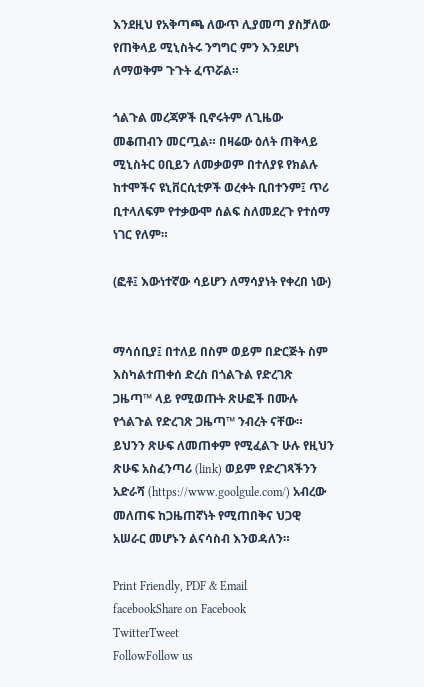እንደዚህ የአቅጣጫ ለውጥ ሊያመጣ ያስቻለው የጠቅላይ ሚኒስትሩ ንግግር ምን እንደሆነ ለማወቅም ጉጉት ፈጥሯል።

ጎልጉል መረጃዎች ቢኖሩትም ለጊዜው መቆጠብን መርጧል። በዛሬው ዕለት ጠቅላይ ሚኒስትር ዐቢይን ለመቃወም በተለያዩ የክልሉ ከተሞችና ዩኒቨርሲቲዎች ወረቀት ቢበተንም፤ ጥሪ ቢተላለፍም የተቃውሞ ሰልፍ ስለመደረጉ የተሰማ ነገር የለም።

(ፎቶ፤ እውነተኛው ሳይሆን ለማሳያነት የቀረበ ነው)


ማሳሰቢያ፤ በተለይ በስም ወይም በድርጅት ስም እስካልተጠቀሰ ድረስ በጎልጉል የድረገጽ ጋዜጣ™ ላይ የሚወጡት ጽሁፎች በሙሉ የጎልጉል የድረገጽ ጋዜጣ™ ንብረት ናቸው። ይህንን ጽሁፍ ለመጠቀም የሚፈልጉ ሁሉ የዚህን ጽሁፍ አስፈንጣሪ (link) ወይም የድረገጻችንን አድራሻ (https://www.goolgule.com/) አብረው መለጠፍ ከጋዜጠኛነት የሚጠበቅና ህጋዊ አሠራር መሆኑን ልናሳስብ እንወዳለን።

Print Friendly, PDF & Email
facebookShare on Facebook
TwitterTweet
FollowFollow us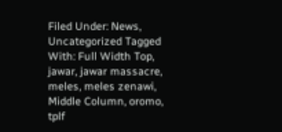Filed Under: News, Uncategorized Tagged With: Full Width Top, jawar, jawar massacre, meles, meles zenawi, Middle Column, oromo, tplf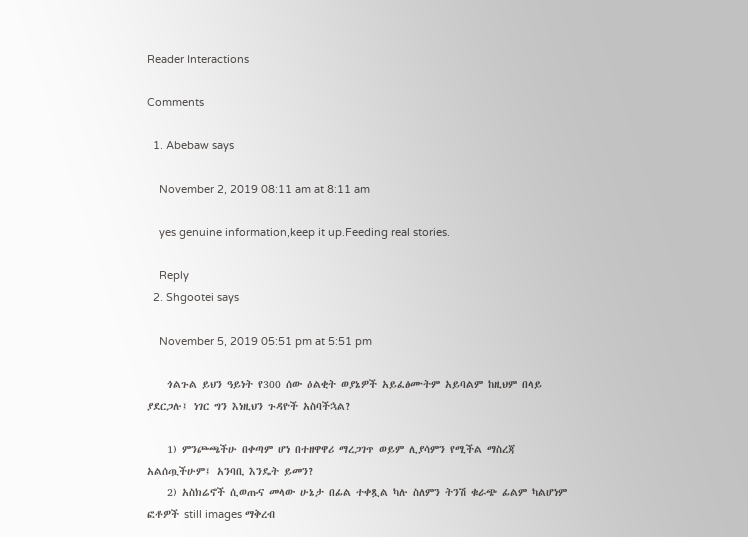Reader Interactions

Comments

  1. Abebaw says

    November 2, 2019 08:11 am at 8:11 am

    yes genuine information,keep it up.Feeding real stories.

    Reply
  2. Shgootei says

    November 5, 2019 05:51 pm at 5:51 pm

    ጎልጉል ይህን ዓይነት የ300 ሰው ዕልቂት ወያኔዎች አይፈፅሙትም አይባልም ከዚህም በላይ ያደርጋሉ፤ ነገር ግን እነዚህን ጉዳዮች አስባችኋል?

    1) ምንጮጫችሁ በቀጣም ሆነ በተዘዋዋሪ ማረጋገጥ ወይም ሊያሳምን የሚችል ማስረጃ አልሰጧችሁም፤ አንባቢ እንዴት ይመን?
    2) አስክሬኖች ሲወጡና መላው ሁኔታ በፊል ተቀጿል ካሉ ስለምን ትንሽ ቁራጭ ፊልም ካልሆነም ፎቶዎች still images ማቅረብ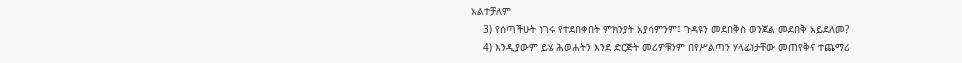አልተቻለም
    3) የሰጣችሁት ነገሩ የተደበቀበት ምክንያት አያሳምንም፤ ጉዳዩን መደበቅስ ወንጀል መደበቅ አይደለመ?
    4) እንዲያውም ይሄ ሕወሐትን እንደ ድርጅት መሪዎቹንም በየሥልጣን ሃላፊነታቸው መጠየቅና ተጨማሪ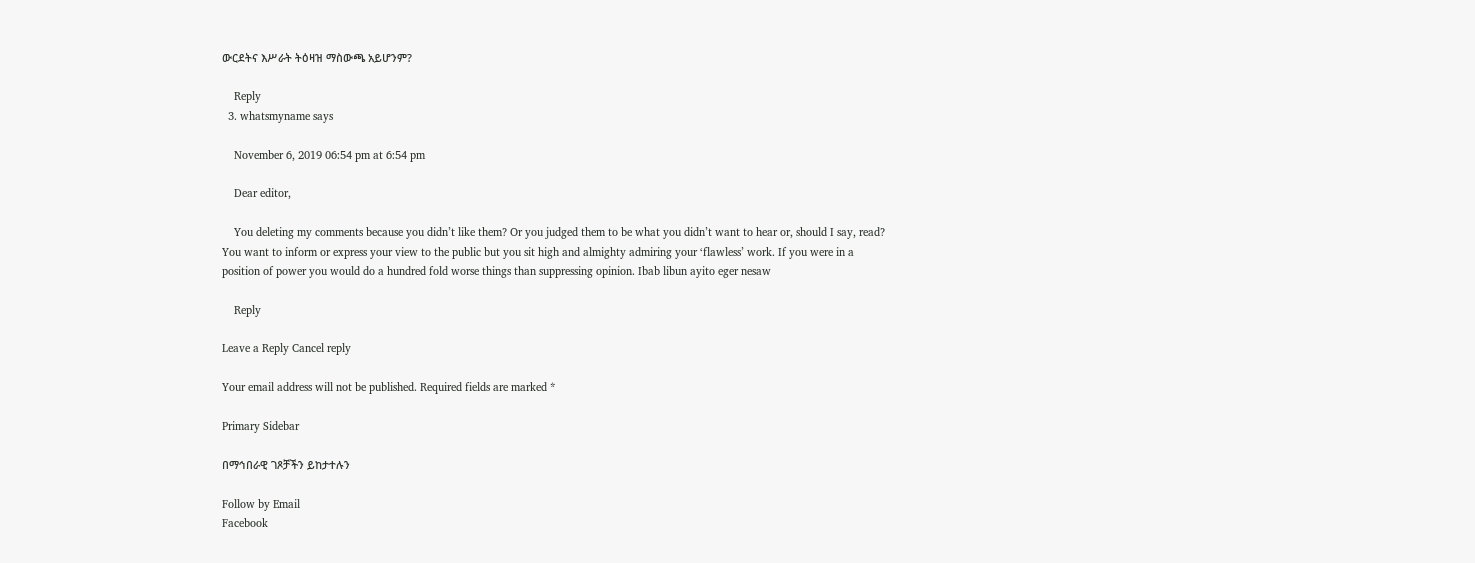ውርደትና እሥራት ትዕዛዝ ማስውጫ አይሆንም?

    Reply
  3. whatsmyname says

    November 6, 2019 06:54 pm at 6:54 pm

    Dear editor,

    You deleting my comments because you didn’t like them? Or you judged them to be what you didn’t want to hear or, should I say, read? You want to inform or express your view to the public but you sit high and almighty admiring your ‘flawless’ work. If you were in a position of power you would do a hundred fold worse things than suppressing opinion. Ibab libun ayito eger nesaw

    Reply

Leave a Reply Cancel reply

Your email address will not be published. Required fields are marked *

Primary Sidebar

በማኅበራዊ ገጾቻችን ይከታተሉን

Follow by Email
Facebook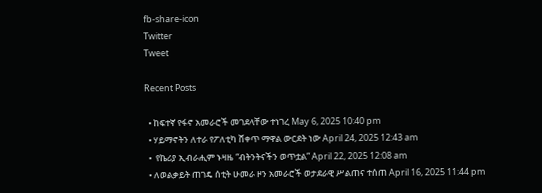fb-share-icon
Twitter
Tweet

Recent Posts

  • ከፍተኛ የፋኖ አመራሮች መገደላቸው ተነገረ May 6, 2025 10:40 pm
  • ሃይማኖትን ለተራ የፖለቲካ ሸቀጥ ማዋል ውርደት ነው April 24, 2025 12:43 am
  •  የኬሪያ ኢብራሒም ኑዛዜ “ብትንትናችን ወጥቷል” April 22, 2025 12:08 am
  • ለወልቃይት ጠገዴ ሰቲት ሁመራ ዞን አመራሮች ወታደራዊ ሥልጠና ተሰጠ April 16, 2025 11:44 pm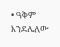• ዓቅም እንደሌለው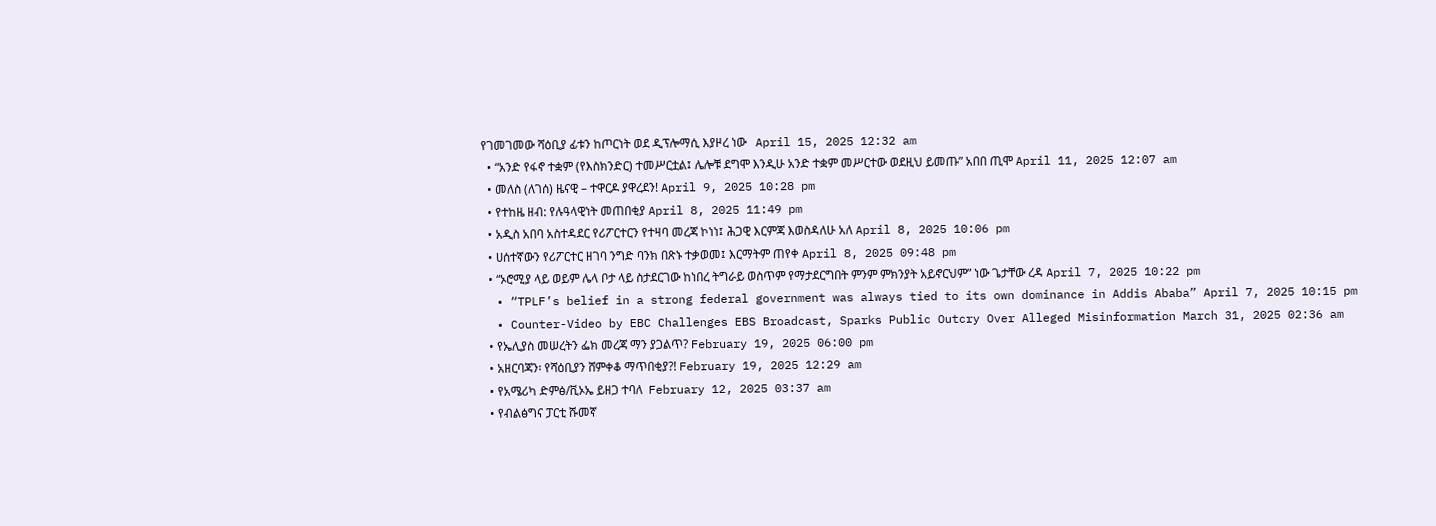የገመገመው ሻዕቢያ ፊቱን ከጦርነት ወደ ዲፕሎማሲ እያዞረ ነው   April 15, 2025 12:32 am
  • “አንድ የፋኖ ተቋም (የእስክንድር) ተመሥርቷል፤ ሌሎቹ ደግሞ እንዲሁ አንድ ተቋም መሥርተው ወደዚህ ይመጡ” አበበ ጢሞ April 11, 2025 12:07 am
  • መለስ (ለገሰ) ዜናዊ – ተዋርዶ ያዋረደን! April 9, 2025 10:28 pm
  • የተከዜ ዘብ: የሉዓላዊነት መጠበቂያ April 8, 2025 11:49 pm
  • አዲስ አበባ አስተዳደር የሪፖርተርን የተዛባ መረጃ ኮነነ፤ ሕጋዊ እርምጃ እወስዳለሁ አለ April 8, 2025 10:06 pm
  • ሀሰተኛውን የሪፖርተር ዘገባ ንግድ ባንክ በጽኑ ተቃወመ፤ እርማትም ጠየቀ April 8, 2025 09:48 pm
  • “ኦሮሚያ ላይ ወይም ሌላ ቦታ ላይ ስታደርገው ከነበረ ትግራይ ወስጥም የማታደርግበት ምንም ምክንያት አይኖርህም” ነው ጌታቸው ረዳ April 7, 2025 10:22 pm
  • “TPLF’s belief in a strong federal government was always tied to its own dominance in Addis Ababa” April 7, 2025 10:15 pm
  • Counter-Video by EBC Challenges EBS Broadcast, Sparks Public Outcry Over Alleged Misinformation March 31, 2025 02:36 am
  • የኤሊያስ መሠረትን ፌክ መረጃ ማን ያጋልጥ? February 19, 2025 06:00 pm
  • አዘርባጃን፡ የሻዕቢያን ሸምቀቆ ማጥበቂያ?! February 19, 2025 12:29 am
  • የአሜሪካ ድምፅ/ቪኦኤ ይዘጋ ተባለ  February 12, 2025 03:37 am
  • የብልፅግና ፓርቲ ሹመኛ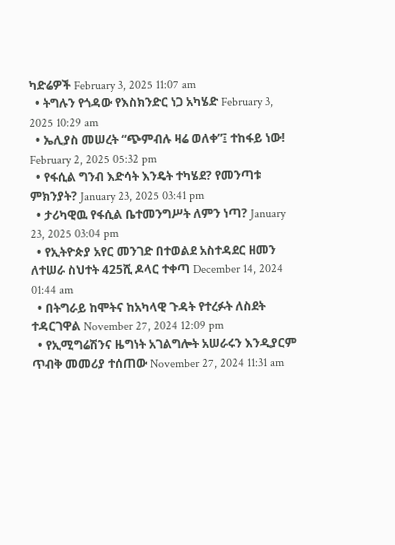ካድሬዎች February 3, 2025 11:07 am
  • ትግሉን የጎዳው የእስክንድር ነጋ አካሄድ February 3, 2025 10:29 am
  • ኤሊያስ መሠረት “ጭምብሉ ዛሬ ወለቀ”፤ ተከፋይ ነው! February 2, 2025 05:32 pm
  • የፋሲል ግንብ እድሳት እንዴት ተካሄደ? የመንጣቱ ምክንያት? January 23, 2025 03:41 pm
  • ታሪካዊዉ የፋሲል ቤተመንግሥት ለምን ነጣ? January 23, 2025 03:04 pm
  • የኢትዮጵያ አየር መንገድ በተወልደ አስተዳደር ዘመን ለተሠራ ስህተት 425ሺ ዶላር ተቀጣ December 14, 2024 01:44 am
  • በትግራይ ከሞትና ከአካላዊ ጉዳት የተረፉት ለስደት ተዳርገዋል November 27, 2024 12:09 pm
  • የኢሚግሬሽንና ዜግነት አገልግሎት አሠራሩን እንዲያርም ጥብቅ መመሪያ ተሰጠው November 27, 2024 11:31 am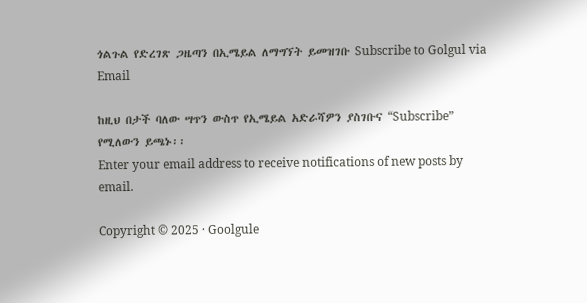ጎልጉል የድረገጽ ጋዜጣን በኢሜይል ለማግኘት ይመዝገቡ Subscribe to Golgul via Email

ከዚህ በታች ባለው ሣጥን ውስጥ የኢሜይል አድራሻዎን ያስገቡና “Subscribe” የሚለውን ይጫኑ፡፡
Enter your email address to receive notifications of new posts by email.

Copyright © 2025 · Goolgule